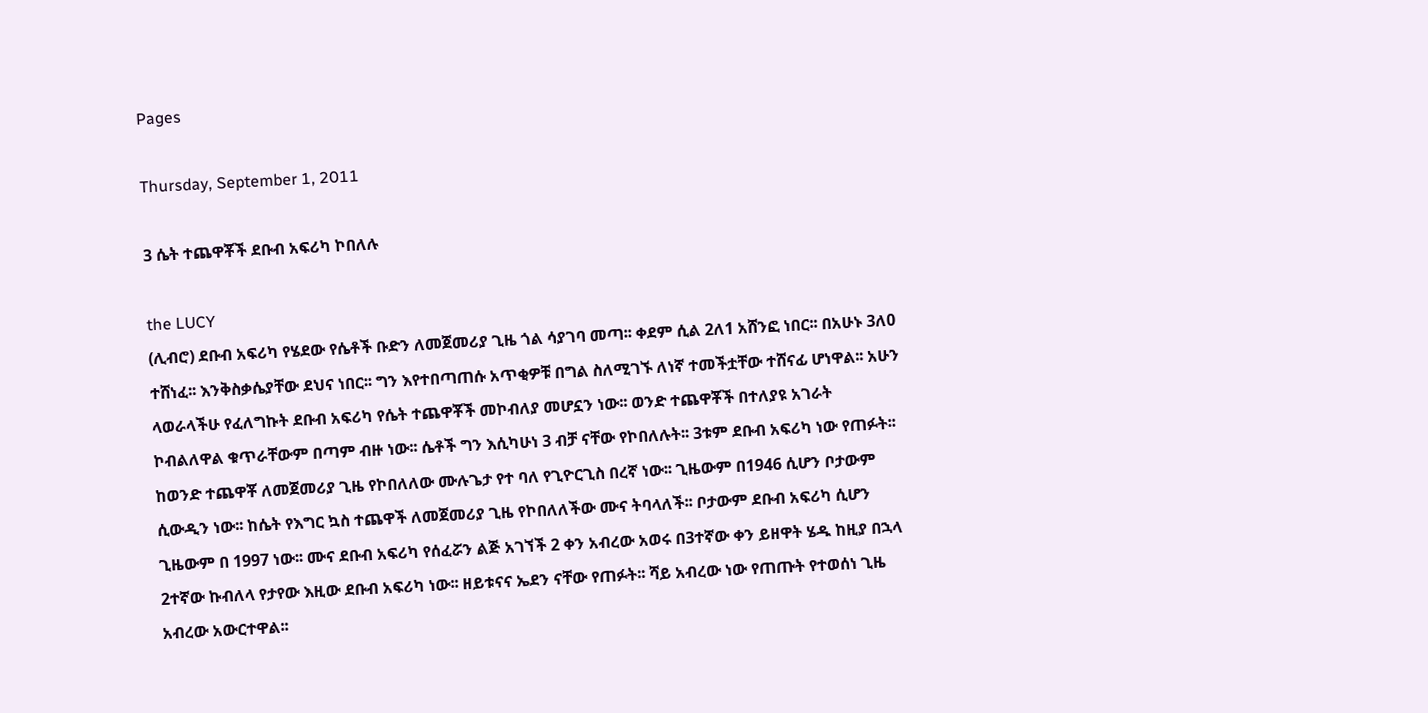Pages

Thursday, September 1, 2011

3 ሴት ተጨዋቾች ደቡብ አፍሪካ ኮበለሉ

the LUCY
(ሊብሮ) ደቡብ አፍሪካ የሄደው የሴቶች ቡድን ለመጀመሪያ ጊዜ ጎል ሳያገባ መጣ፡፡ ቀደም ሲል 2ለ1 አሸንፎ ነበር፡፡ በአሁኑ 3ለ0 ተሸነፈ፡፡ እንቅስቃሴያቸው ደህና ነበር፡፡ ግን እየተበጣጠሱ አጥቂዎቹ በግል ስለሚገኙ ለነኛ ተመችቷቸው ተሸናፊ ሆነዋል፡፡ አሁን ላወራላችሁ የፈለግኩት ደቡብ አፍሪካ የሴት ተጨዋቾች መኮብለያ መሆኗን ነው፡፡ ወንድ ተጨዋቾች በተለያዩ አገራት ኮብልለዋል ቁጥራቸውም በጣም ብዙ ነው፡፡ ሴቶች ግን እሲካሁነ 3 ብቻ ናቸው የኮበለሉት፡፡ 3ቱም ደቡብ አፍሪካ ነው የጠፉት፡፡ ከወንድ ተጨዋቾ ለመጀመሪያ ጊዜ የኮበለለው ሙሉጌታ የተ ባለ የጊዮርጊስ በረኛ ነው፡፡ ጊዜውም በ1946 ሲሆን ቦታውም ሲውዲን ነው፡፡ ከሴት የእግር ኳስ ተጨዋች ለመጀመሪያ ጊዜ የኮበለለችው ሙና ትባላለች፡፡ ቦታውም ደቡብ አፍሪካ ሲሆን ጊዜውም በ 1997 ነው፡፡ ሙና ደቡብ አፍሪካ የሰፈሯን ልጅ አገኘች 2 ቀን አብረው አወሩ በ3ተኛው ቀን ይዘዋት ሄዱ ከዚያ በኋላ 2ተኛው ኩብለላ የታየው እዚው ደቡብ አፍሪካ ነው፡፡ ዘይቱናና ኤደን ናቸው የጠፉት፡፡ ሻይ አብረው ነው የጠጡት የተወሰነ ጊዜ አብረው አውርተዋል፡፡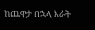ከጨዋታ በኋላ እራት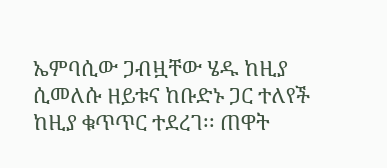ኤምባሲው ጋብዟቸው ሄዱ ከዚያ ሲመለሱ ዘይቱና ከቡድኑ ጋር ተለየች ከዚያ ቁጥጥር ተደረገ፡፡ ጠዋት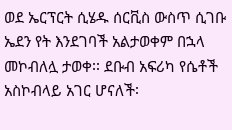ወደ ኤርፕርት ሲሄዱ ሰርቪስ ውስጥ ሲገቡ ኤደን የት እንደገባች አልታወቀም በኋላ መኮብለሏ ታወቀ፡፡ ደቡብ አፍሪካ የሴቶች አስኮብላይ አገር ሆናለች፡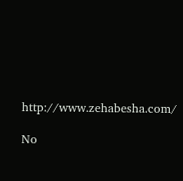http://www.zehabesha.com/

No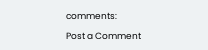comments:

Post a Comment